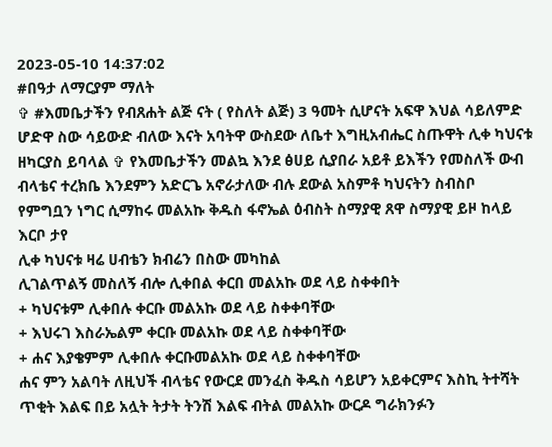2023-05-10 14:37:02
#በዓታ ለማርያም ማለት
✞ #እመቤታችን የብጸሐት ልጅ ናት ( የስለት ልጅ) 3 ዓመት ሲሆናት አፍዋ እህል ሳይለምድ ሆድዋ ስው ሳይውድ ብለው እናት አባትዋ ውስደው ለቤተ እግዚአብሔር ስጡዋት ሊቀ ካህናቱ ዘካርያስ ይባላል ✞ የእመቤታችን መልኳ እንደ ፅሀይ ሲያበራ አይቶ ይእችን የመስለች ውብ ብላቴና ተረክቤ እንደምን አድርጌ አኖራታለው ብሉ ደውል አስምቶ ካህናትን ስብስቦ የምግቧን ነግር ሲማከሩ መልአኩ ቅዱስ ፋኖኤል ዕብስት ስማያዊ ጸዋ ስማያዊ ይዞ ከላይ እርቦ ታየ
ሊቀ ካህናቱ ዛሬ ሀብቴን ክብሬን በስው መካከል
ሊገልጥልኝ መስለኝ ብሎ ሊቀበል ቀርበ መልአኩ ወደ ላይ ስቀቀበት
+ ካህናቱም ሊቀበሉ ቀርቡ መልአኩ ወደ ላይ ስቀቀባቸው
+ እህሩገ እስራኤልም ቀርቡ መልአኩ ወደ ላይ ስቀቀባቸው
+ ሐና እያቄምም ሊቀበሉ ቀርቡመልአኩ ወደ ላይ ስቀቀባቸው
ሐና ምን አልባት ለዚህች ብላቴና የውርደ መንፈስ ቅዱስ ሳይሆን አይቀርምና እስኪ ትተሻት ጥቂት እልፍ በይ አሏት ትታት ትንሽ እልፍ ብትል መልአኩ ውርዶ ግራክንፉን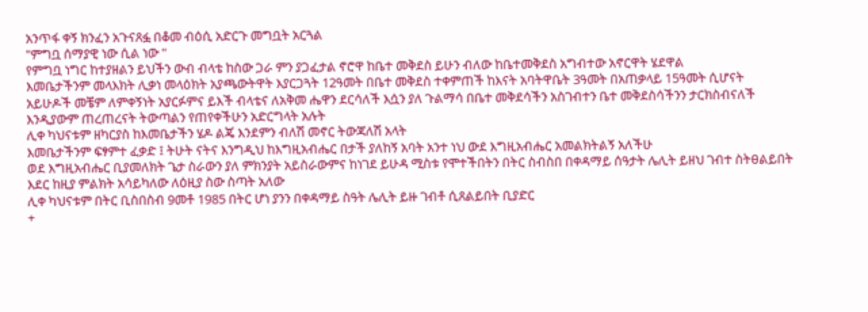አንጥፋ ቀኝ ክንፈን አጉናጸፏ በቆመ ብዕሲ አድርጉ መግቧት አርጓል
"ምግቧ ሰማያዊ ነው ሲል ነው "
የምግቧ ነግር ከተያዘልን ይህችን ውብ ብላቴ ከስው ጋራ ምን ያጋፈታል ኖሮዋ ከቤተ መቅደስ ይሁን ብለው ከቤተመቅደስ አግብተው አኖርዋት ሄደዋል
እመቤታችንም መላእክት ሊቃነ መላዕክት አያጫውትዋት እያርጋጓት 12ዓመት በቤተ መቅደስ ተቀምጠች ከእናት አባትዋቤት 3ዓመት በአጠቃላይ 15ዓመት ሲሆናት
አይሁዶች መቼም ለምቀኝነት አያርፉምና ይእች ብላቴና ለአቅመ ሔዋን ደርሳለች እሷን ያለ ጉልማሳ በቤተ መቅደሳችን አስገብተን ቤተ መቅደስሳችንን ታርክስብናለች እንዲያውም ጠረጠረናት ትውጣልን የጠየቀችሁን አድርግላት አሉት
ሊቀ ካህናቱም ዘካርያስ ከእመቤታችን ሄዶ ልጄ እንደምን ብለሽ መኖር ትውጃለሽ አላት
እመቤታችንም ፍፃምተ ፈቃድ ፤ ትሁት ናትና እንግዲህ ከእግዚአብሔር በታች ያለከኝ አባት አንተ ነህ ውደ እግዚአብሔር አመልክትልኝ አለችሁ
ወደ እግዚአብሔር ቢያመለክት ጌታ ስራውን ያለ ምክንያት አይስራውምና ከነገደ ይሁዳ ሚስቱ የሞተችበትን በትር ስብስበ በቀዳማይ ሰዓታት ሌሊት ይዘህ ገብተ ስትፀልይበት እደር ከዚያ ምልክት አሳይካለው ለዕዚያ ስው ስጣት አለው
ሊቀ ካህናቱም በትር ቢስበስብ 9መቶ 1985 በትር ሆነ ያንን በቀዳማይ ስዓት ሌሊት ይዙ ገብቶ ሲጸልይበት ቢያድር
+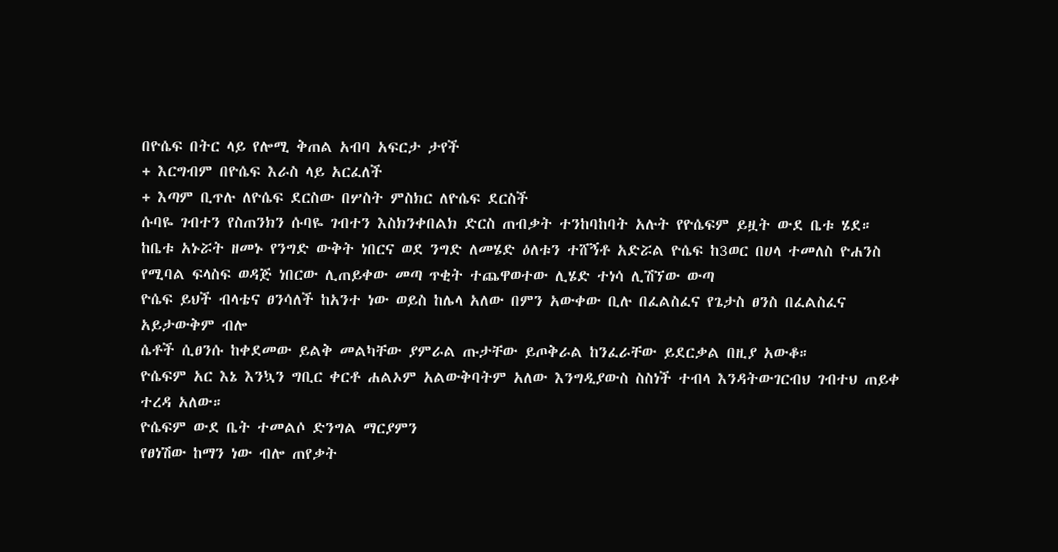በዮሴፍ በትር ላይ የሎሚ ቅጠል አብባ አፍርታ ታየች
+ እርግብም በዮሴፍ እራስ ላይ አርፈለች
+ እጣም ቢጥሉ ለዮሴፍ ደርስው በሦስት ምስክር ለዮሴፍ ደርስች
ሱባዬ ገብተን የስጠንክን ሱባዬ ገብተን እስክንቀበልክ ድርስ ጠብቃት ተንከባከባት አሉት የዮሴፍም ይዟት ውደ ቤቱ ሄደ።
ከቤቱ አኑሯት ዘመኑ የንግድ ውቅት ነበርና ወደ ንግድ ለመሄድ ዕለቱን ተሸኝቶ አድሯል ዮሴፍ ከ3ወር በሀላ ተመለስ ዮሐንስ የሚባል ፍላስፍ ወዳጅ ነበርው ሊጠይቀው መጣ ጥቂት ተጨዋወተው ሊሄድ ተነሳ ሊሽኘው ውጣ
ዮሴፍ ይህች ብላቴና ፀንሳለች ከአንተ ነው ወይስ ከሌላ አለው በምን አውቀው ቢሉ በፈልስፈና የጌታስ ፀንስ በፈልስፈና አይታውቅም ብሎ
ሴቶች ሲፀንሱ ከቀደመው ይልቅ መልካቸው ያምራል ጡታቸው ይጦቅራል ከንፈራቸው ይደርቃል በዚያ አውቆ።
ዮሴፍም አር እኔ እንኳን ግቢር ቀርቶ ሐልኦም አልውቅባትም አለው እንግዲያውስ ስስነች ተብላ እንዳትውገርብህ ገብተህ ጠይቀ ተረዳ አለው።
ዮሴፍም ውደ ቤት ተመልሶ ድንግል ማርያምን
የፀነሽው ከማን ነው ብሎ ጠየቃት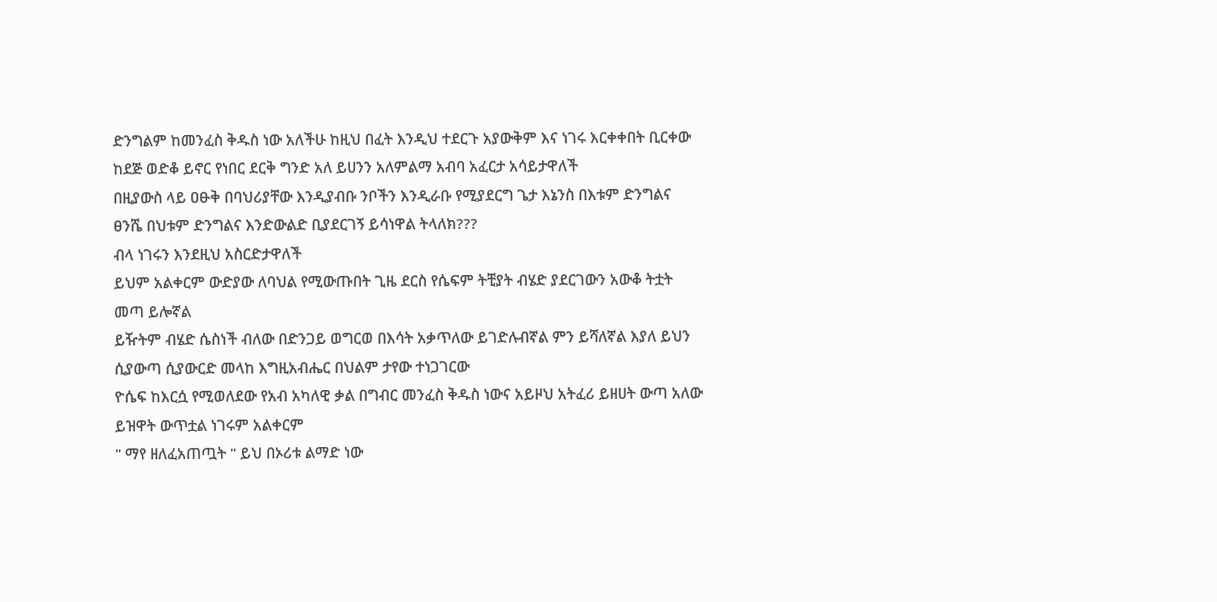ድንግልም ከመንፈስ ቅዱስ ነው አለችሁ ከዚህ በፈት እንዲህ ተደርጉ አያውቅም እና ነገሩ እርቀቀበት ቢርቀው ከደጅ ወድቆ ይኖር የነበር ደርቅ ግንድ አለ ይሀንን አለምልማ አብባ አፈርታ አሳይታዋለች
በዚያውስ ላይ ዐፁቅ በባህሪያቸው እንዲያብቡ ንቦችን እንዲራቡ የሚያደርግ ጌታ እኔንስ በእቱም ድንግልና ፀንሼ በህቱም ድንግልና እንድውልድ ቢያደርገኝ ይሳነዋል ትላለክ???
ብላ ነገሩን እንደዚህ አስርድታዋለች
ይህም አልቀርም ውድያው ለባህል የሚውጡበት ጊዜ ደርስ የሴፍም ትቺያት ብሄድ ያደርገውን አውቆ ትቷት መጣ ይሎኛል
ይዥትም ብሄድ ሴስነች ብለው በድንጋይ ወግርወ በእሳት አቃጥለው ይገድሉብኛል ምን ይሻለኛል እያለ ይህን ሲያውጣ ሲያውርድ መላከ እግዚአብሔር በህልም ታየው ተነጋገርው
ዮሴፍ ከእርሷ የሚወለደው የአብ አካለዊ ቃል በግብር መንፈስ ቅዱስ ነውና አይዞህ አትፈሪ ይዘሀት ውጣ አለው ይዝዋት ውጥቷል ነገሩም አልቀርም
" ማየ ዘለፈአጠጧት " ይህ በኦሪቱ ልማድ ነው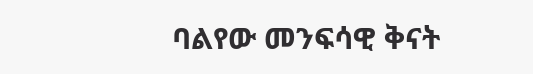ባልየው መንፍሳዊ ቅናት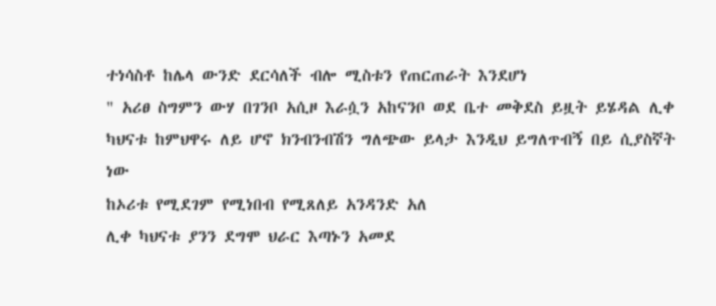ተነሳስቶ ከሌላ ውንድ ደርሳለች ብሎ ሚስቱን የጠርጠራት እንደሆነ
" አሪፀ ስግምን ውሃ በገንቦ አሲዞ እራሷን አከናንቦ ወደ ቤተ መቅደስ ይዟት ይሄዳል ሊቀ ካህናቱ ከምህዋሩ ለይ ሆኖ ክንብንብሽን ግለጭው ይላታ እንዲህ ይግለጥብኝ በይ ሲያስኛት ነው
ከኦሪቱ የሚደገም የሚነበብ የሚጸለይ አንዳንድ አለ
ሊቀ ካህናቱ ያንን ደግሞ ህራር እጣኑን አመደ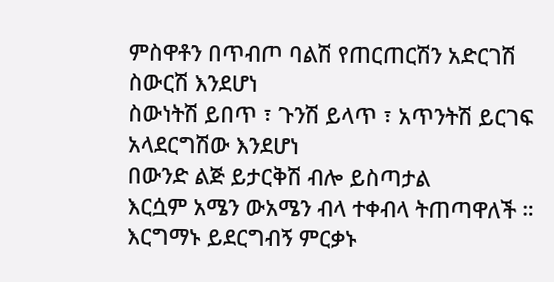ምስዋቶን በጥብጦ ባልሽ የጠርጠርሽን አድርገሽ ስውርሽ እንደሆነ
ስውነትሽ ይበጥ ፣ ጉንሽ ይላጥ ፣ አጥንትሽ ይርገፍ
አላደርግሽው እንደሆነ
በውንድ ልጅ ይታርቅሽ ብሎ ይስጣታል
እርሷም አሜን ውአሜን ብላ ተቀብላ ትጠጣዋለች ።
እርግማኑ ይደርግብኝ ምርቃኑ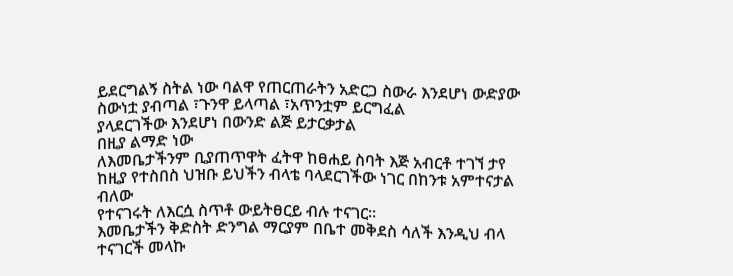ይደርግልኝ ስትል ነው ባልዋ የጠርጠራትን አድርጋ ስውራ እንደሆነ ውድያው ስውነቷ ያብጣል ፣ጉንዋ ይላጣል ፣አጥንቷም ይርግፈል
ያላደርገችው እንደሆነ በውንድ ልጅ ይታርቃታል
በዚያ ልማድ ነው
ለእመቤታችንም ቢያጠጥዋት ፈትዋ ከፀሐይ ስባት እጅ አብርቶ ተገኘ ታየ ከዚያ የተስበስ ህዝቡ ይህችን ብላቴ ባላደርገችው ነገር በከንቱ አምተናታል ብለው
የተናገሩት ለእርሷ ስጥቶ ውይትፀርይ ብሉ ተናገር።
እመቤታችን ቅድስት ድንግል ማርያም በቤተ መቅደስ ሳለች እንዲህ ብላ ተናገርች መላኩ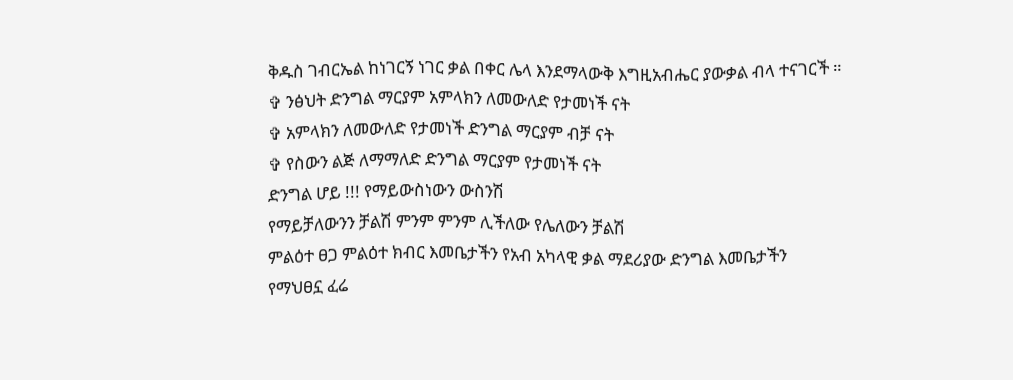ቅዱስ ገብርኤል ከነገርኝ ነገር ቃል በቀር ሌላ እንደማላውቅ እግዚአብሔር ያውቃል ብላ ተናገርች ።
✞ ንፅህት ድንግል ማርያም አምላክን ለመውለድ የታመነች ናት
✞ አምላክን ለመውለድ የታመነች ድንግል ማርያም ብቻ ናት
✞ የስውን ልጅ ለማማለድ ድንግል ማርያም የታመነች ናት
ድንግል ሆይ !!! የማይውስነውን ውስንሽ
የማይቻለውንን ቻልሽ ምንም ምንም ሊችለው የሌለውን ቻልሽ
ምልዕተ ፀጋ ምልዕተ ክብር እመቤታችን የአብ አካላዊ ቃል ማደሪያው ድንግል እመቤታችን
የማህፀኗ ፈሬ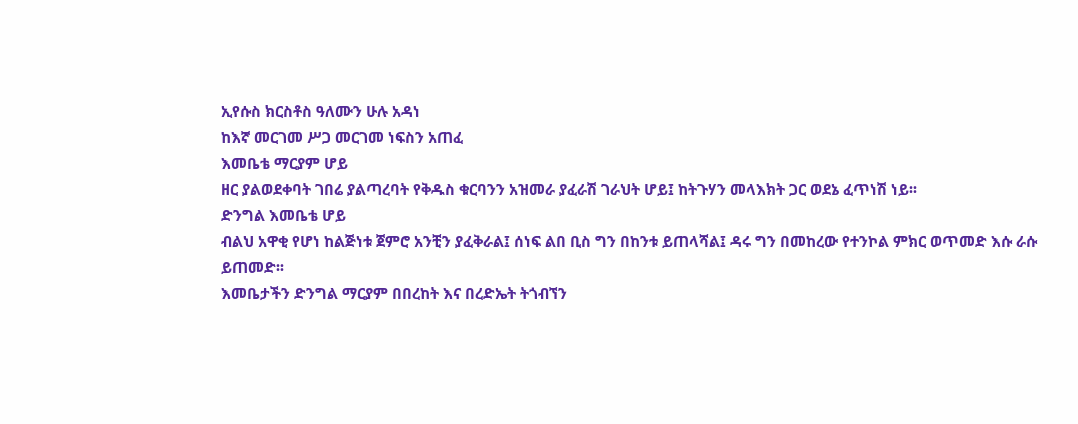ኢየሱስ ክርስቶስ ዓለሙን ሁሉ አዳነ
ከእኛ መርገመ ሥጋ መርገመ ነፍስን አጠፈ
እመቤቴ ማርያም ሆይ
ዘር ያልወደቀባት ገበሬ ያልጣረባት የቅዱስ ቁርባንን አዝመራ ያፈራሽ ገራህት ሆይ፤ ከትጉሃን መላእክት ጋር ወደኔ ፈጥነሽ ነይ፡፡
ድንግል እመቤቴ ሆይ
ብልህ አዋቂ የሆነ ከልጅነቱ ጀምሮ አንቺን ያፈቅራል፤ ሰነፍ ልበ ቢስ ግን በከንቱ ይጠላሻል፤ ዳሩ ግን በመከረው የተንኮል ምክር ወጥመድ እሱ ራሱ ይጠመድ፡፡
እመቤታችን ድንግል ማርያም በበረከት እና በረድኤት ትጎብኘን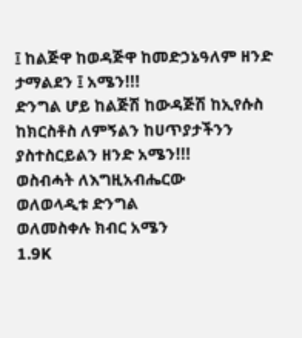፤ ከልጅዋ ከወዳጅዋ ከመድኃኔዓለም ዘንድ ታማልደን ፤ አሜን!!!
ድንግል ሆይ ከልጅሽ ከውዳጅሽ ከኢየሱስ ከክርስቶስ ለምኝልን ከሀጥያታችንን ያስተስርይልን ዘንድ አሜን!!!
ወስብሓት ለእግዚአብሔርው
ወለወላዲቱ ድንግል
ወለመስቀሉ ክብር አሜን
1.9K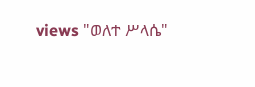views "ወለተ ሥላሴ"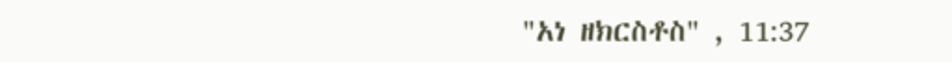"አነ ዘክርስቶስ" , 11:37